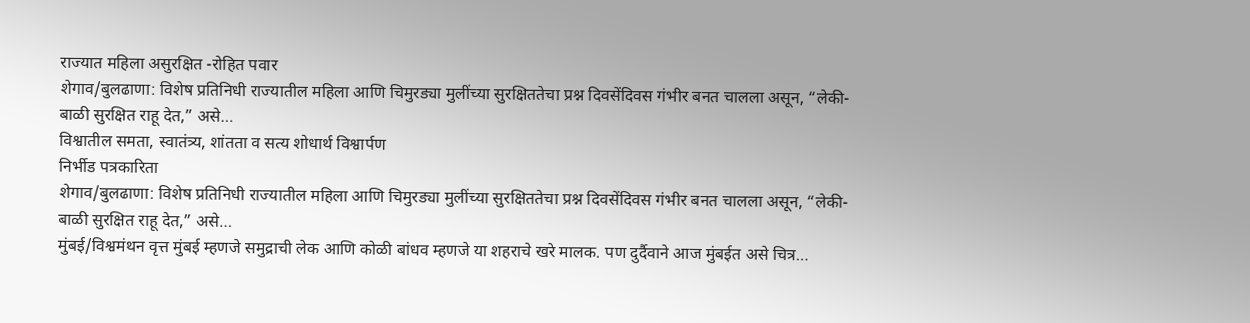राज्यात महिला असुरक्षित -रोहित पवार
शेगाव/बुलढाणा: विशेष प्रतिनिधी राज्यातील महिला आणि चिमुरड्या मुलींच्या सुरक्षिततेचा प्रश्न दिवसेंदिवस गंभीर बनत चालला असून, “लेकी-बाळी सुरक्षित राहू देत,” असे…
विश्वातील समता, स्वातंत्र्य, शांतता व सत्य शोधार्थ विश्वार्पण
निर्भीड पत्रकारिता
शेगाव/बुलढाणा: विशेष प्रतिनिधी राज्यातील महिला आणि चिमुरड्या मुलींच्या सुरक्षिततेचा प्रश्न दिवसेंदिवस गंभीर बनत चालला असून, “लेकी-बाळी सुरक्षित राहू देत,” असे…
मुंबई/विश्वमंथन वृत्त मुंबई म्हणजे समुद्राची लेक आणि कोळी बांधव म्हणजे या शहराचे खरे मालक. पण दुर्दैवाने आज मुंबईत असे चित्र…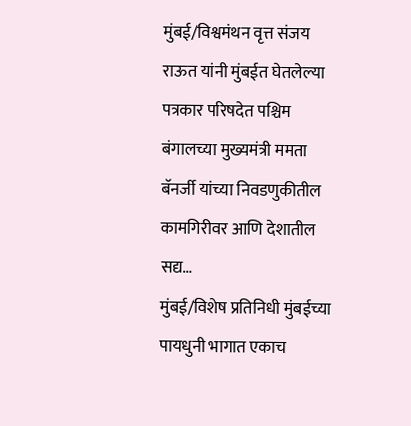मुंबई/विश्वमंथन वृत्त संजय राऊत यांनी मुंबईत घेतलेल्या पत्रकार परिषदेत पश्चिम बंगालच्या मुख्यमंत्री ममता बॅनर्जी यांच्या निवडणुकीतील कामगिरीवर आणि देशातील सद्य…
मुंबई/विशेष प्रतिनिधी मुंबईच्या पायधुनी भागात एकाच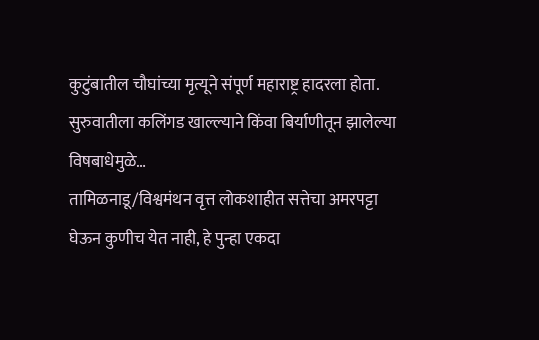कुटुंबातील चौघांच्या मृत्यूने संपूर्ण महाराष्ट्र हादरला होता. सुरुवातीला कलिंगड खाल्ल्याने किंवा बिर्याणीतून झालेल्या विषबाधेमुळे…
तामिळनाडू/विश्वमंथन वृत्त लोकशाहीत सत्तेचा अमरपट्टा घेऊन कुणीच येत नाही, हे पुन्हा एकदा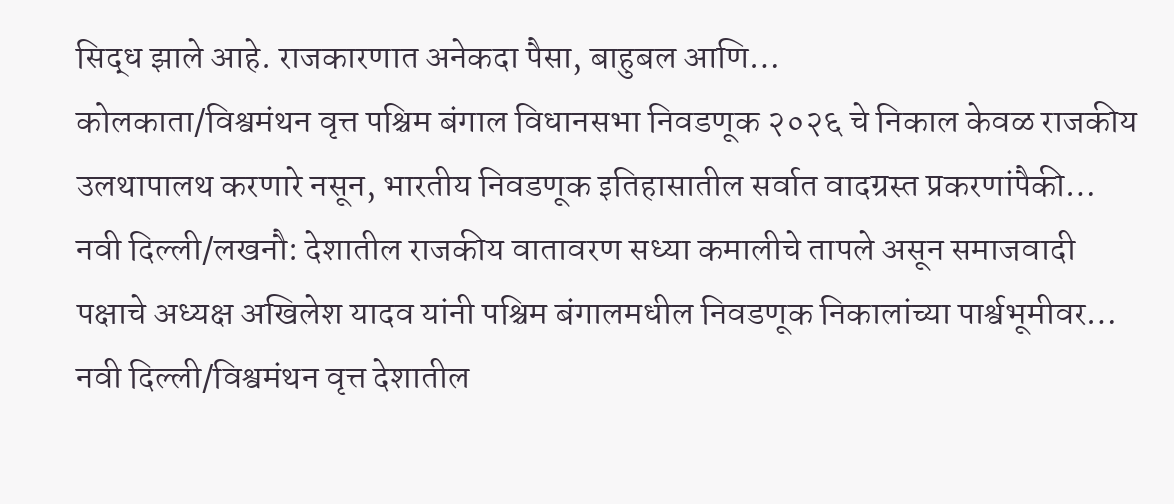सिद्ध झाले आहे. राजकारणात अनेकदा पैसा, बाहुबल आणि…
कोलकाता/विश्वमंथन वृत्त पश्चिम बंगाल विधानसभा निवडणूक २०२६ चे निकाल केवळ राजकीय उलथापालथ करणारे नसून, भारतीय निवडणूक इतिहासातील सर्वात वादग्रस्त प्रकरणांपैकी…
नवी दिल्ली/लखनौ: देशातील राजकीय वातावरण सध्या कमालीचे तापले असून समाजवादी पक्षाचे अध्यक्ष अखिलेश यादव यांनी पश्चिम बंगालमधील निवडणूक निकालांच्या पार्श्वभूमीवर…
नवी दिल्ली/विश्वमंथन वृत्त देशातील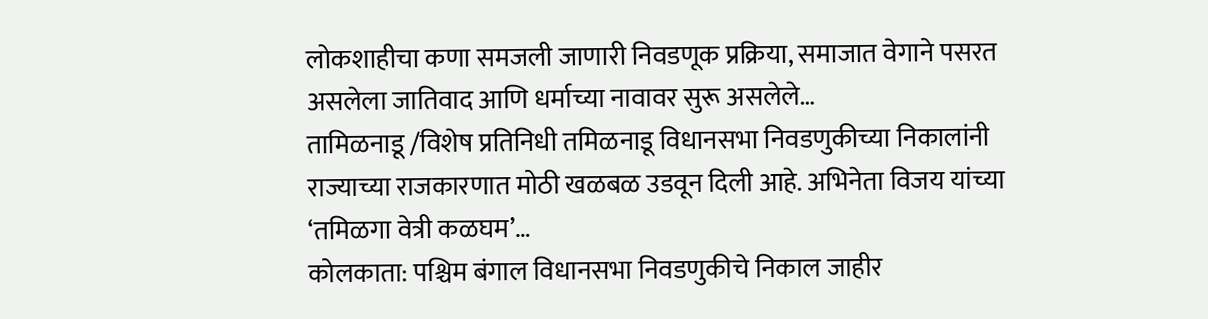लोकशाहीचा कणा समजली जाणारी निवडणूक प्रक्रिया, समाजात वेगाने पसरत असलेला जातिवाद आणि धर्माच्या नावावर सुरू असलेले…
तामिळनाडू /विशेष प्रतिनिधी तमिळनाडू विधानसभा निवडणुकीच्या निकालांनी राज्याच्या राजकारणात मोठी खळबळ उडवून दिली आहे. अभिनेता विजय यांच्या ‘तमिळगा वेत्री कळघम’…
कोलकाता: पश्चिम बंगाल विधानसभा निवडणुकीचे निकाल जाहीर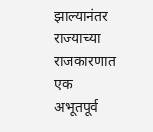झाल्यानंतर राज्याच्या राजकारणात एक अभूतपूर्व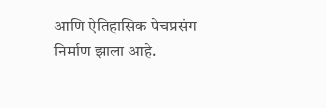आणि ऐतिहासिक पेचप्रसंग निर्माण झाला आहे.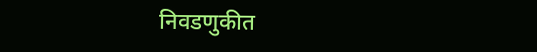निवडणुकीत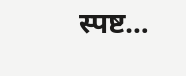स्पष्ट…